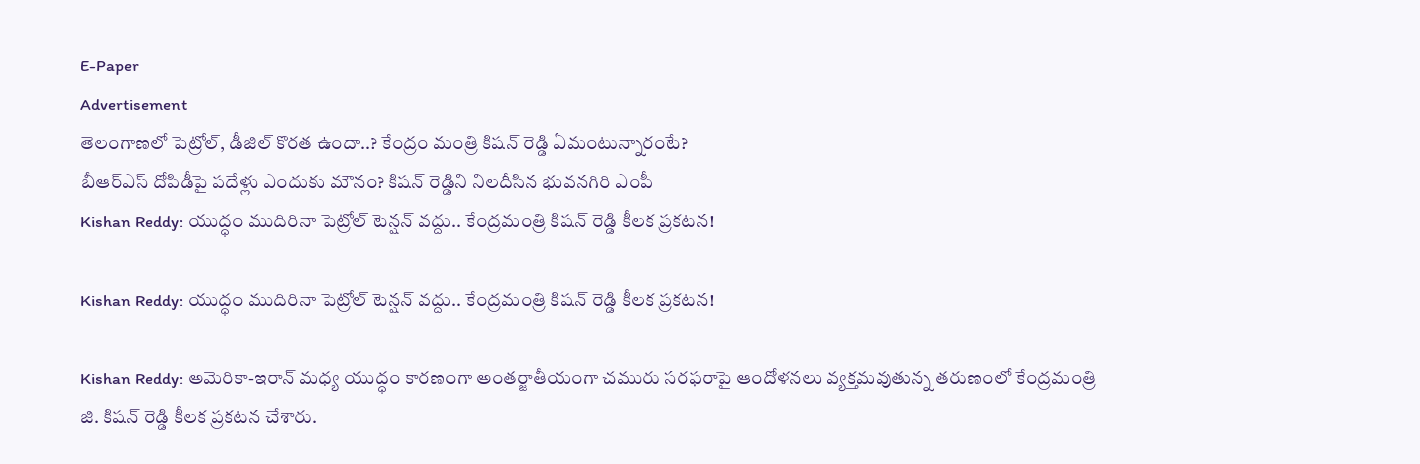E-Paper
Advertisement
తెలంగాణలో పెట్రోల్, డీజిల్ కొరత ఉందా..? కేంద్రం మంత్రి కిషన్ రెడ్డి ఏమంటున్నారంటే?
బీఆర్ఎస్ దోపిడీపై పదేళ్లు ఎందుకు మౌనం? కిషన్ రెడ్డిని నిలదీసిన భువనగిరి ఎంపీ
Kishan Reddy: యుద్ధం ముదిరినా పెట్రోల్ టెన్షన్ వద్దు.. కేంద్రమంత్రి కిషన్ రెడ్డి కీలక ప్రకటన!

Kishan Reddy: యుద్ధం ముదిరినా పెట్రోల్ టెన్షన్ వద్దు.. కేంద్రమంత్రి కిషన్ రెడ్డి కీలక ప్రకటన!

Kishan Reddy: అమెరికా-ఇరాన్ మధ్య యుద్ధం కారణంగా అంతర్జాతీయంగా చమురు సరఫరాపై ఆందోళనలు వ్యక్తమవుతున్న తరుణంలో కేంద్రమంత్రి జి. కిషన్ రెడ్డి కీలక ప్ర‌క‌ట‌న చేశారు.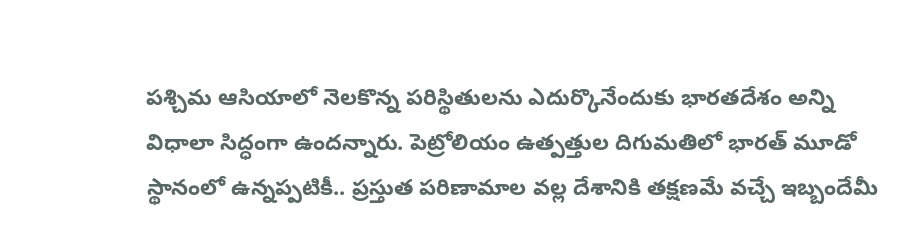పశ్చిమ ఆసియాలో నెలకొన్న పరిస్థితులను ఎదుర్కొనేందుకు భారతదేశం అన్ని విధాలా సిద్ధంగా ఉందన్నారు. పెట్రోలియం ఉత్పత్తుల దిగుమతిలో భారత్ మూడో స్థానంలో ఉన్నప్పటికీ.. ప్రస్తుత పరిణామాల వల్ల దేశానికి తక్షణమే వచ్చే ఇబ్బందేమీ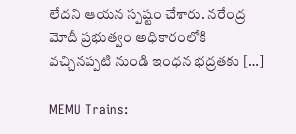లేదని ఆయన స్పష్టం చేశారు. నరేంద్ర మోదీ ప్రభుత్వం అధికారంలోకి వచ్చినప్పటి నుండి ఇంధన భద్రతకు […]

MEMU Trains: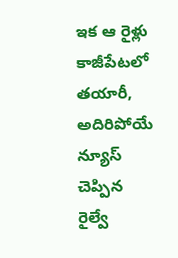ఇక ఆ రైళ్లు కాజీపేటలో తయారీ, అదిరిపోయే న్యూస్ చెప్పిన రైల్వే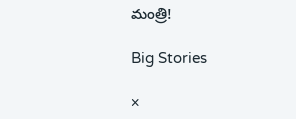మంత్రి!

Big Stories

×